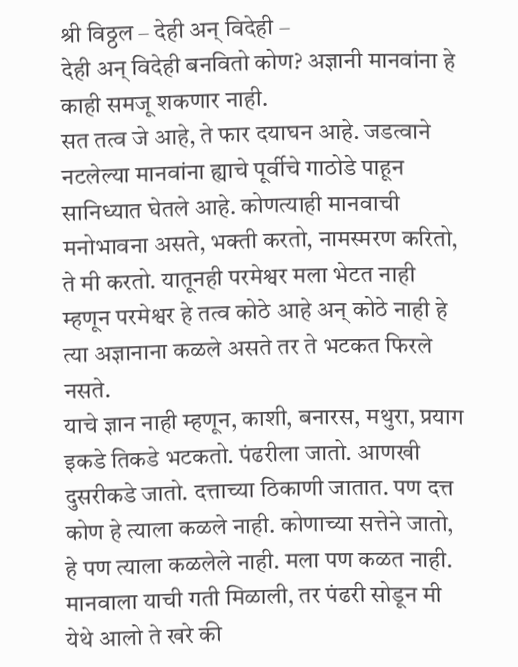श्री विठ्ठल – देही अन् विदेही –
देही अन् विदेही बनवितो कोण? अज्ञानी मानवांना हे काही समजू शकणार नाही.
सत तत्व जे आहे, ते फार दयाघन आहे. जडत्वाने नटलेल्या मानवांना ह्याचे पूर्वीचे गाठोडे पाहून सानिध्यात घेतले आहे. कोणत्याही मानवाची मनोभावना असते, भक्ती करतो, नामस्मरण करितो, ते मी करतो. यातूनही परमेश्वर मला भेटत नाही म्हणून परमेश्वर हे तत्व कोठे आहे अन् कोठे नाही हे त्या अज्ञानाना कळले असते तर ते भटकत फिरले नसते.
याचे ज्ञान नाही म्हणून, काशी, बनारस, मथुरा, प्रयाग इकडे तिकडे भटकतो. पंढरीला जातो. आणखी दुसरीकडे जातो. दत्ताच्या ठिकाणी जातात. पण दत्त कोण हे त्याला कळले नाही. कोणाच्या सत्तेने जातो, हे पण त्याला कळलेले नाही. मला पण कळत नाही. मानवाला याची गती मिळाली, तर पंढरी सोडून मी येथे आलो ते खरे की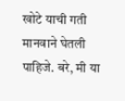खोटे याची गती मानवाने घेतली पाहिजे. बरे, मी या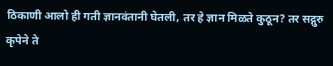ठिकाणी आलो ही गती ज्ञानवंतानी घेतली, तर हे ज्ञान मिळते कुठून? तर सद्गुरु कृपेने ते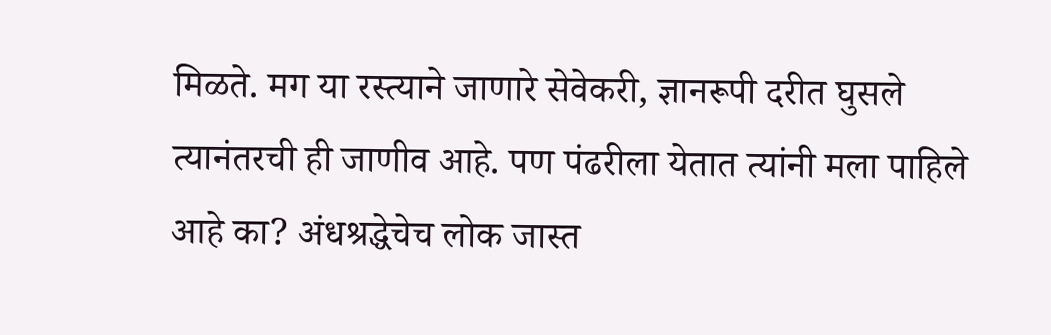मिळते. मग या रस्त्याने जाणारे सेवेकरी, ज्ञानरूपी दरीत घुसले त्यानंतरची ही जाणीव आहे. पण पंढरीला येतात त्यांनी मला पाहिले आहे का? अंधश्रद्धेचेच लोक जास्त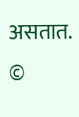असतात. ©